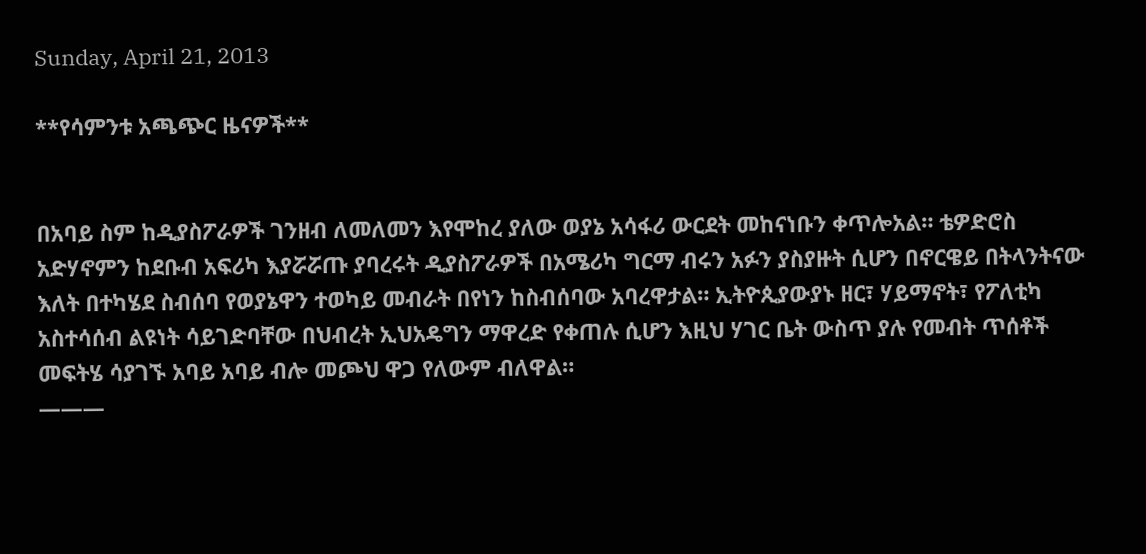Sunday, April 21, 2013

**የሳምንቱ አጫጭር ዜናዎች**


በአባይ ስም ከዲያስፖራዎች ገንዘብ ለመለመን እየሞከረ ያለው ወያኔ አሳፋሪ ውርደት መከናነቡን ቀጥሎአል። ቴዎድሮስ አድሃኖምን ከደቡብ አፍሪካ እያሯሯጡ ያባረሩት ዲያስፖራዎች በአሜሪካ ግርማ ብሩን አፉን ያስያዙት ሲሆን በኖርዌይ በትላንትናው እለት በተካሄደ ስብሰባ የወያኔዋን ተወካይ መብራት በየነን ከስብሰባው አባረዋታል። ኢትዮጲያውያኑ ዘር፣ ሃይማኖት፣ የፖለቲካ አስተሳሰብ ልዩነት ሳይገድባቸው በህብረት ኢህአዴግን ማዋረድ የቀጠሉ ሲሆን እዚህ ሃገር ቤት ውስጥ ያሉ የመብት ጥሰቶች መፍትሄ ሳያገኙ አባይ አባይ ብሎ መጮህ ዋጋ የለውም ብለዋል።
———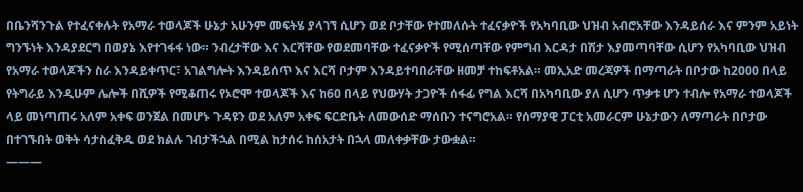በቤንሻንጉል የተፈናቀሉት የአማራ ተወላጆች ሁኔታ አሁንም መፍትሄ ያላገኘ ሲሆን ወደ ቦታቸው የተመለሱት ተፈናቃዮች የአካባቢው ህዝብ አብሮአቸው እንዳይሰራ እና ምንም አይነት ግንኙነት እንዳያደርግ በወያኔ እየተገፋፋ ነው። ንብረታቸው እና እርሻቸው የወደመባቸው ተፈናቃዮች የሚሰጣቸው የምግብ እርዳታ በሽታ እያመጣባቸው ሲሆን የአካባቢው ህዝብ የአማራ ተወላጆችን ስራ እንዳይቀጥር፣ አገልግሎት እንዳይሰጥ እና እርሻ ቦታም እንዳይተባበራቸው ዘመቻ ተከፍቶአል። መኢአድ መረጃዎች በማጣራት በቦታው ከ2000 በላይ የትግራይ እንዲሁም ሌሎች በሺዎች የሚቆጠሩ የኦሮሞ ተወላጆች እና ከ60 በላይ የህውሃት ታጋዮች ሰፋፊ የግል እርሻ በአካባቢው ያለ ሲሆን ጥቃቱ ሆን ተብሎ የአማራ ተወላጆች ላይ መነጣጠሩ አለም አቀፍ ወንጀል በመሆኑ ጉዳዩን ወደ አለም አቀፍ ፍርድቤት ለመውሰድ ማሰቡን ተናግሮአል። የሰማያዊ ፓርቲ አመራርም ሁኔታውን ለማጣራት በቦታው በተገኙበት ወቅት ሳታስፈቅዱ ወደ ክልሉ ገብታችኋል በሚል ከታሰሩ ከሰአታት በኋላ መለቀቃቸው ታውቋል።
———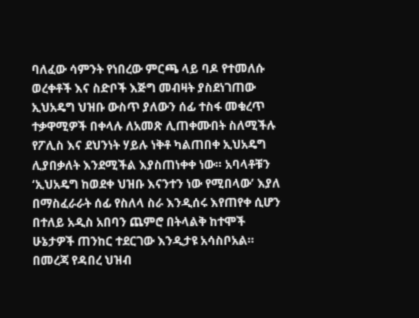ባለፈው ሳምንት የነበረው ምርጫ ላይ ባዶ የተመለሱ ወረቀቶች እና ስድቦች እጅግ መብዛት ያስደነገጠው ኢህአዴግ ህዝቡ ውስጥ ያለውን ሰፊ ተስፋ መቁረጥ ተቃዋሚዎች በቀላሉ ለአመጽ ሊጠቀሙበት ስለሚችሉ የፖሊስ እና ደህንነት ሃይሉ ነቅቶ ካልጠበቀ ኢህአዴግ ሊያበቃለት እንደሚችል እያስጠነቀቀ ነው። አባላቶቹን ‘ኢህአዴግ ከወደቀ ህዝቡ እናንተን ነው የሚበላው’ እያለ በማስፈራራት ሰፊ የስለላ ስራ እንዲሰሩ እየጠየቀ ሲሆን በተለይ አዲስ አበባን ጨምሮ በትላልቅ ከተሞች ሁኔታዎች ጠንከር ተደርገው እንዲታዩ አሳስቦአል።
በመረጃ የዳበረ ህዝብ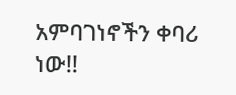አምባገነኖችን ቀባሪ ነው!!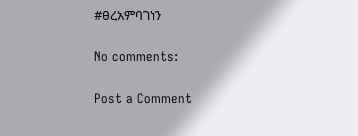#ፀረአምባገነን

No comments:

Post a Comment